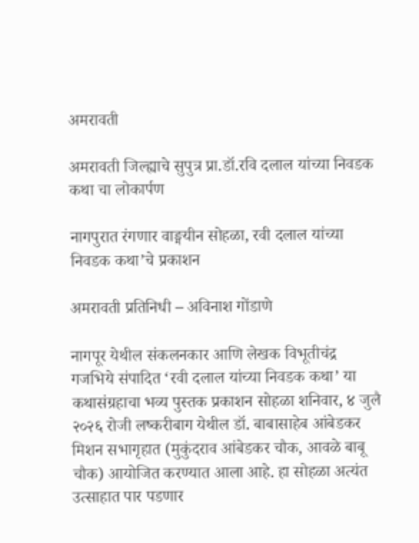अमरावती

अमरावती जिल्ह्याचे सुपुत्र प्रा.डॉ.रवि दलाल यांच्या निवडक कथा चा लोकार्पण

नागपुरात रंगणार वाङ्मयीन सोहळा, रवी दलाल यांच्या निवडक कथा’चे प्रकाशन

अमरावती प्रतिनिधी – अविनाश गोंडाणे

नागपूर येथील संकलनकार आणि लेखक विभूतीचंद्र गजभिये संपादित ‘रवी दलाल यांच्या निवडक कथा’ या कथासंग्रहाचा भव्य पुस्तक प्रकाशन सोहळा शनिवार, ४ जुलै २०२६ रोजी लष्करीबाग येथील डॉ. बाबासाहेब आंबेडकर मिशन सभागृहात (मुकुंदराव आंबेडकर चौक, आवळे बाबू चौक) आयोजित करण्यात आला आहे. हा सोहळा अत्यंत उत्साहात पार पडणार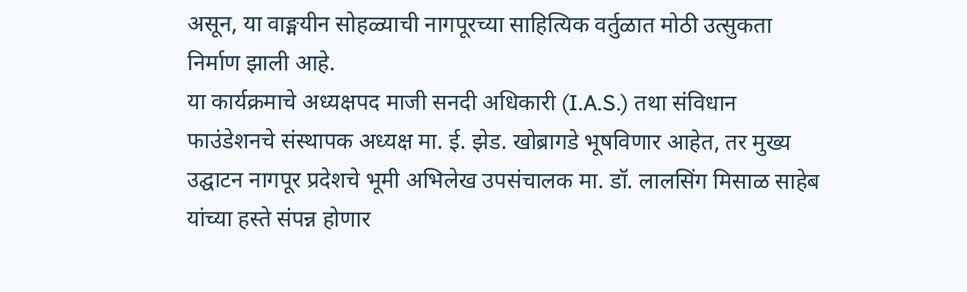असून, या वाङ्मयीन सोहळ्याची नागपूरच्या साहित्यिक वर्तुळात मोठी उत्सुकता निर्माण झाली आहे.
या कार्यक्रमाचे अध्यक्षपद माजी सनदी अधिकारी (I.A.S.) तथा संविधान फाउंडेशनचे संस्थापक अध्यक्ष मा. ई. झेड. खोब्रागडे भूषविणार आहेत, तर मुख्य उद्घाटन नागपूर प्रदेशचे भूमी अभिलेख उपसंचालक मा. डॉ. लालसिंग मिसाळ साहेब यांच्या हस्ते संपन्न होणार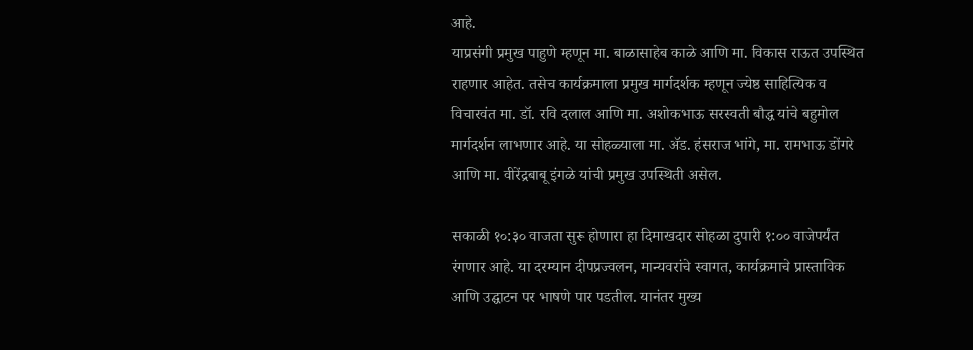आहे.
याप्रसंगी प्रमुख पाहुणे म्हणून मा. बाळासाहेब काळे आणि मा. विकास राऊत उपस्थित राहणार आहेत. तसेच कार्यक्रमाला प्रमुख मार्गदर्शक म्हणून ज्येष्ठ साहित्यिक व विचारवंत मा. डॉ. रवि दलाल आणि मा. अशोकभाऊ सरस्वती बौद्ध यांचे बहुमोल मार्गदर्शन लाभणार आहे. या सोहळ्याला मा. ॲड. हंसराज भांगे, मा. रामभाऊ डोंगरे आणि मा. वीरेंद्रबाबू इंगळे यांची प्रमुख उपस्थिती असेल.

सकाळी १०:३० वाजता सुरू होणारा हा दिमाखदार सोहळा दुपारी १:०० वाजेपर्यंत रंगणार आहे. या दरम्यान दीपप्रज्वलन, मान्यवरांचे स्वागत, कार्यक्रमाचे प्रास्ताविक आणि उद्घाटन पर भाषणे पार पडतील. यानंतर मुख्य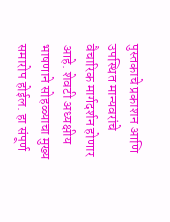पुस्तकाचे प्रकाशन आणि उपस्थित मान्यवरांचे वैचारिक मार्गदर्शन होणार आहे. शेवटी अध्यक्षीय भाषणाने सोहळ्याचा मुख्य समारोप होईल. हा संपूर्ण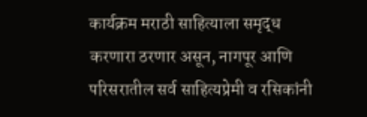कार्यक्रम मराठी साहित्याला समृद्ध करणारा ठरणार असून, नागपूर आणि परिसरातील सर्व साहित्यप्रेमी व रसिकांनी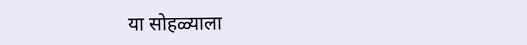या सोहळ्याला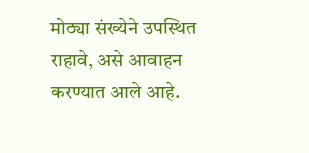मोठ्या संख्येने उपस्थित राहावे, असे आवाहन करण्यात आले आहे.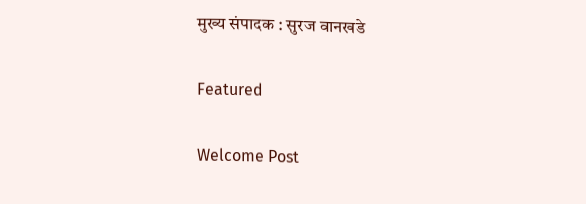मुख्य संपादक : सुरज वानखडे

Featured

Welcome Post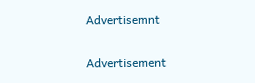Advertisemnt

Advertisement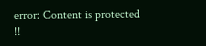error: Content is protected !!